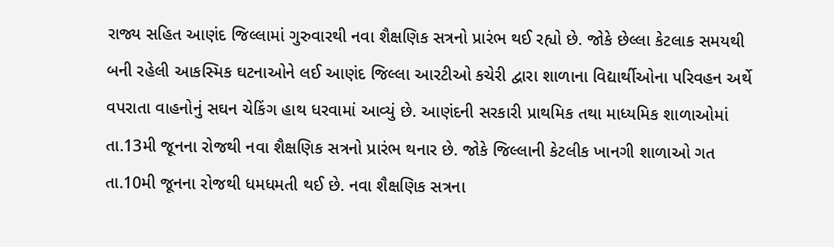રાજ્ય સહિત આણંદ જિલ્લામાં ગુરુવારથી નવા શૈક્ષણિક સત્રનો પ્રારંભ થઈ રહ્યો છે. જોકે છેલ્લા કેટલાક સમયથી બની રહેલી આકસ્મિક ઘટનાઓને લઈ આણંદ જિલ્લા આરટીઓ કચેરી દ્વારા શાળાના વિદ્યાર્થીઓના પરિવહન અર્થે વપરાતા વાહનોનું સઘન ચેકિંગ હાથ ધરવામાં આવ્યું છે. આણંદની સરકારી પ્રાથમિક તથા માધ્યમિક શાળાઓમાં તા.13મી જૂનના રોજથી નવા શૈક્ષણિક સત્રનો પ્રારંભ થનાર છે. જોકે જિલ્લાની કેટલીક ખાનગી શાળાઓ ગત તા.10મી જૂનના રોજથી ધમધમતી થઈ છે. નવા શૈક્ષણિક સત્રના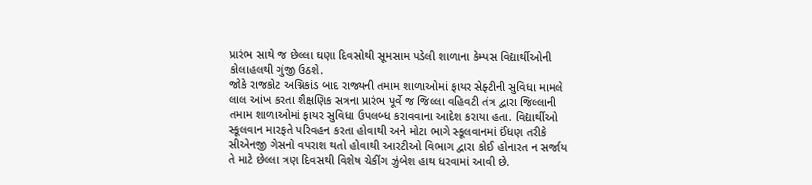પ્રારંભ સાથે જ છેલ્લા ઘણા દિવસોથી સૂમસામ પડેલી શાળાના કેમ્પસ વિદ્યાર્થીઓની કોલાહલથી ગુંજી ઉઠશે.
જોકે રાજકોટ અગ્નિકાંડ બાદ રાજ્યની તમામ શાળાઓમાં ફાયર સેફ્ટીની સુવિધા મામલે લાલ આંખ કરતા શૈક્ષણિક સત્રના પ્રારંભ પૂર્વે જ જિલ્લા વહિવટી તંત્ર દ્વારા જિલ્લાની તમામ શાળાઓમાં ફાયર સુવિધા ઉપલબ્ધ કરાવવાના આદેશ કરાયા હતા. વિદ્યાર્થીઓ સ્કૂલવાન મારફતે પરિવહન કરતા હોવાથી અને મોટા ભાગે સ્કૂલવાનમાં ઈંધણ તરીકે સીએનજી ગેસનો વપરાશ થતો હોવાથી આરટીઓ વિભાગ દ્વારા કોઈ હોનારત ન સર્જાય તે માટે છેલ્લા ત્રણ દિવસથી વિશેષ ચેકીંગ ઝુંબેશ હાથ ધરવામાં આવી છે.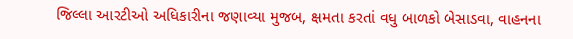જિલ્લા આરટીઓ અધિકારીના જણાવ્યા મુજબ, ક્ષમતા કરતાં વધુ બાળકો બેસાડવા, વાહનના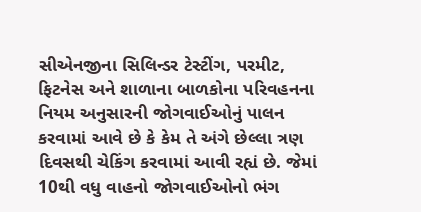સીએનજીના સિલિન્ડર ટેસ્ટીંગ, પરમીટ, ફિટનેસ અને શાળાના બાળકોના પરિવહનના નિયમ અનુસારની જોગવાઈઓનું પાલન કરવામાં આવે છે કે કેમ તે અંગે છેલ્લા ત્રણ દિવસથી ચેકિંગ કરવામાં આવી રહ્યં છે. જેમાં 10થી વધુ વાહનો જોગવાઈઓનો ભંગ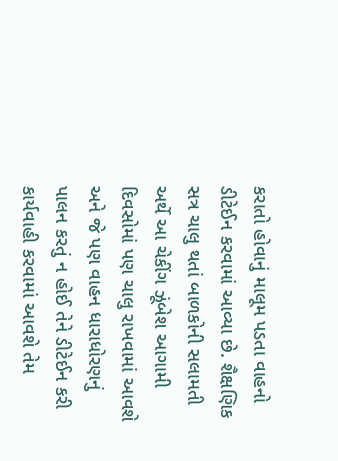કરાતો હોવાનું માલૂમ પડતા વાહનો ડીટેઈન કરવામાં આવ્યા છે. શૈક્ષણિક સત્ર ચાલુ થતાં બાળકોની સલામતી અર્થે આ ચેકીંગ ઝૂંબેશ આગામી દિવસોમાં પણ ચાલુ રાખવામાં આવશે અને જે પણ વાહન ધારાધોરણનું પાલન કરતું ન હોઈ તેને ડીટેઈન કરી કાર્યવાહી કરવામાં આવશે તેમ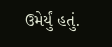ઉમેર્યું હતું.